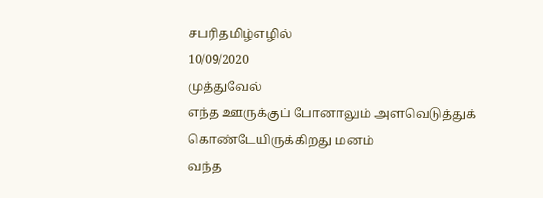சபரிதமிழ்எழில்
10/09/2020
முத்துவேல்
எந்த ஊருக்குப் போனாலும் அளவெடுத்துக் கொண்டேயிருக்கிறது மனம்
வந்த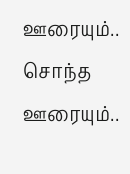ஊரையும்.. சொந்த ஊரையும்..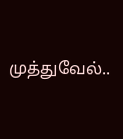முத்துவேல்..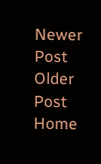Newer Post
Older Post
Home